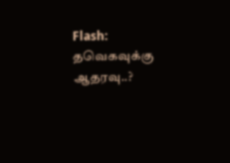Flash: தவெகவுக்கு ஆதரவு..?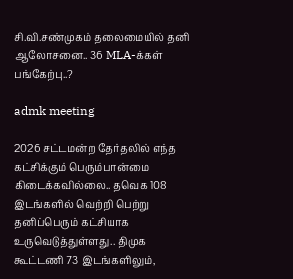சி.வி.சண்முகம் தலைமையில் தனி ஆலோசனை.. 36 MLA-க்கள் பங்கேற்பு..?

admk meeting

2026 சட்டமன்ற தேர்தலில் எந்த கட்சிக்கும் பெரும்பான்மை கிடைக்கவில்லை.. தவெக 108 இடங்களில் வெற்றி பெற்று தனிப்பெரும் கட்சியாக உருவெடுத்துள்ளது.. திமுக கூட்டணி 73 இடங்களிலும்,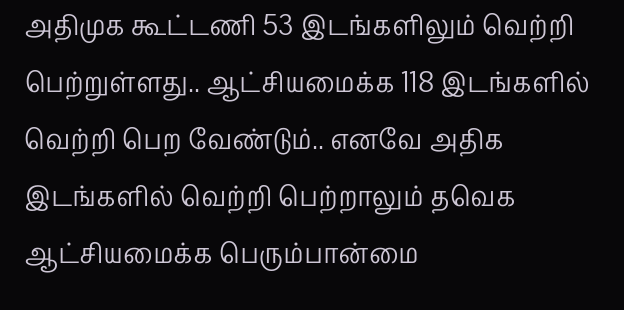அதிமுக கூட்டணி 53 இடங்களிலும் வெற்றி பெற்றுள்ளது.. ஆட்சியமைக்க 118 இடங்களில் வெற்றி பெற வேண்டும்.. எனவே அதிக இடங்களில் வெற்றி பெற்றாலும் தவெக ஆட்சியமைக்க பெரும்பான்மை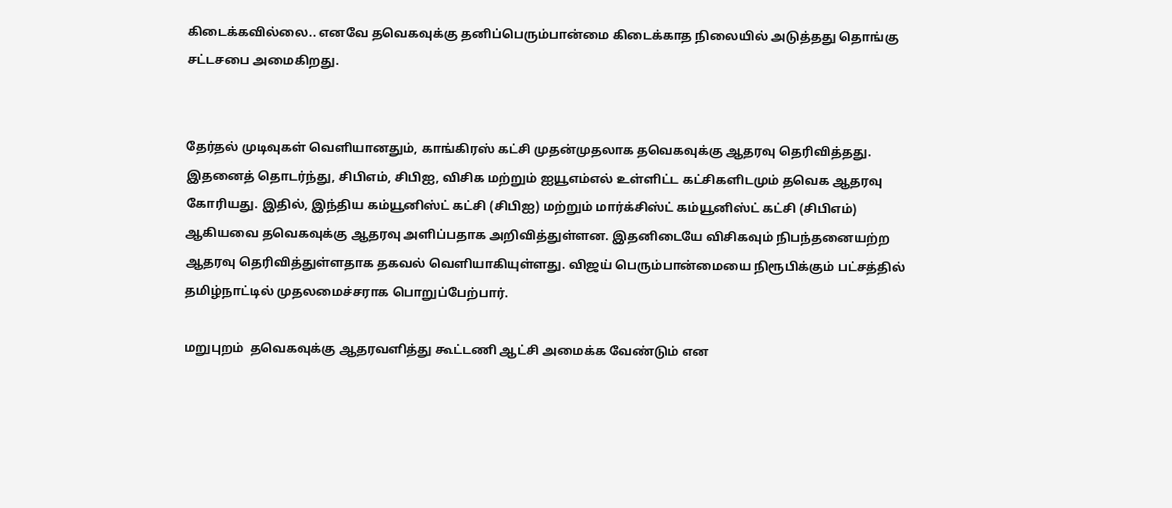கிடைக்கவில்லை.. எனவே தவெகவுக்கு தனிப்பெரும்பான்மை கிடைக்காத நிலையில் அடுத்தது தொங்கு சட்டசபை அமைகிறது.


தேர்தல் முடிவுகள் வெளியானதும், காங்கிரஸ் கட்சி முதன்முதலாக தவெகவுக்கு ஆதரவு தெரிவித்தது. இதனைத் தொடர்ந்து, சிபிஎம், சிபிஐ, விசிக மற்றும் ஐயூஎம்எல் உள்ளிட்ட கட்சிகளிடமும் தவெக ஆதரவு கோரியது. இதில், இந்திய கம்யூனிஸ்ட் கட்சி (சிபிஐ) மற்றும் மார்க்சிஸ்ட் கம்யூனிஸ்ட் கட்சி (சிபிஎம்) ஆகியவை தவெகவுக்கு ஆதரவு அளிப்பதாக அறிவித்துள்ளன. இதனிடையே விசிகவும் நிபந்தனையற்ற ஆதரவு தெரிவித்துள்ளதாக தகவல் வெளியாகியுள்ளது. விஜய் பெரும்பான்மையை நிரூபிக்கும் பட்சத்தில் தமிழ்நாட்டில் முதலமைச்சராக பொறுப்பேற்பார்.

மறுபுறம்  தவெகவுக்கு ஆதரவளித்து கூட்டணி ஆட்சி அமைக்க வேண்டும் என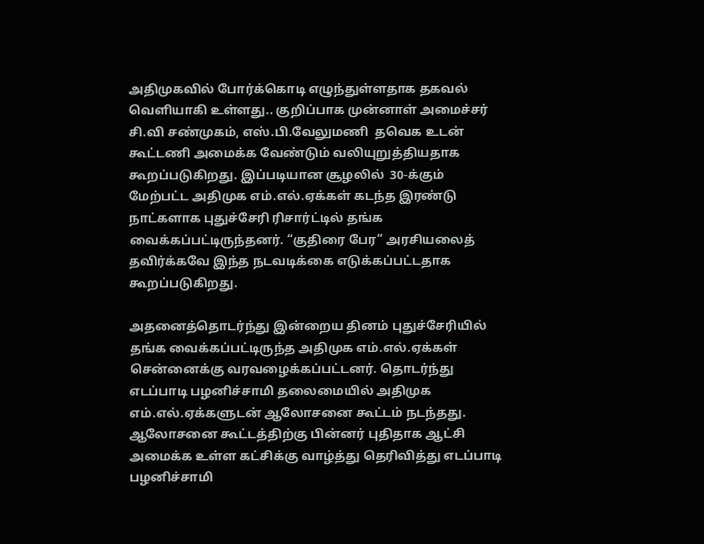அதிமுகவில் போர்க்கொடி எழுந்துள்ளதாக தகவல் வெளியாகி உள்ளது.. குறிப்பாக முன்னாள் அமைச்சர் சி.வி சண்முகம், எஸ்.பி.வேலுமணி  தவெக உடன் கூட்டணி அமைக்க வேண்டும் வலியுறுத்தியதாக கூறப்படுகிறது. இப்படியான சூழலில்  30-க்கும் மேற்பட்ட அதிமுக எம்.எல்.ஏக்கள் கடந்த இரண்டு நாட்களாக புதுச்சேரி ரிசார்ட்டில் தங்க வைக்கப்பட்டிருந்தனர். “குதிரை பேர” அரசியலைத் தவிர்க்கவே இந்த நடவடிக்கை எடுக்கப்பட்டதாக கூறப்படுகிறது.

அதனைத்தொடர்ந்து இன்றைய தினம் புதுச்சேரியில் தங்க வைக்கப்பட்டிருந்த அதிமுக எம்.எல்.ஏக்கள் சென்னைக்கு வரவழைக்கப்பட்டனர். தொடர்ந்து எடப்பாடி பழனிச்சாமி தலைமையில் அதிமுக எம்.எல்.ஏக்களுடன் ஆலோசனை கூட்டம் நடந்தது. ஆலோசனை கூட்டத்திற்கு பின்னர் புதிதாக ஆட்சி அமைக்க உள்ள கட்சிக்கு வாழ்த்து தெரிவித்து எடப்பாடி பழனிச்சாமி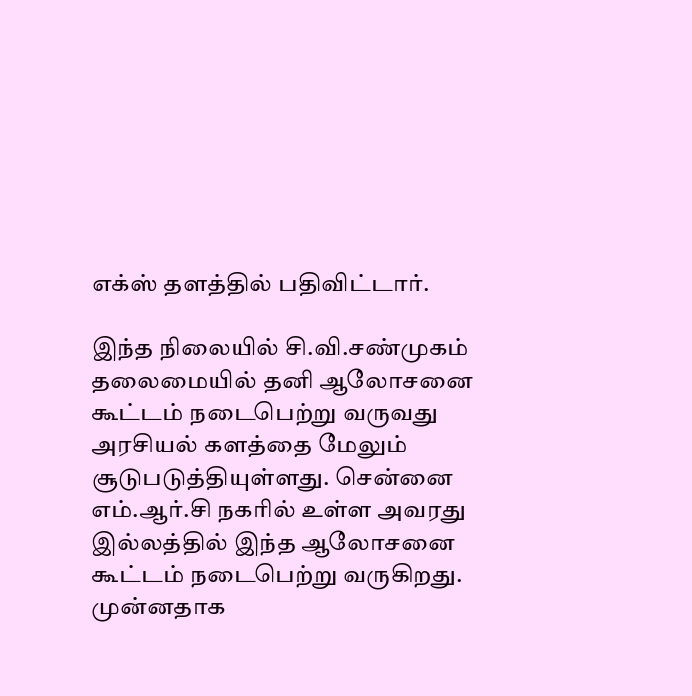எக்ஸ் தளத்தில் பதிவிட்டார்.

இந்த நிலையில் சி.வி.சண்முகம் தலைமையில் தனி ஆலோசனை கூட்டம் நடைபெற்று வருவது அரசியல் களத்தை மேலும் சூடுபடுத்தியுள்ளது. சென்னை எம்.ஆர்.சி நகரில் உள்ள அவரது இல்லத்தில் இந்த ஆலோசனை கூட்டம் நடைபெற்று வருகிறது. முன்னதாக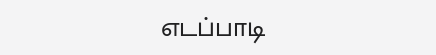எடப்பாடி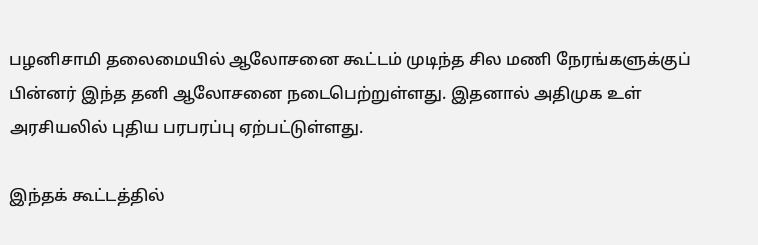பழனிசாமி தலைமையில் ஆலோசனை கூட்டம் முடிந்த சில மணி நேரங்களுக்குப் பின்னர் இந்த தனி ஆலோசனை நடைபெற்றுள்ளது. இதனால் அதிமுக உள் அரசியலில் புதிய பரபரப்பு ஏற்பட்டுள்ளது.

இந்தக் கூட்டத்தில்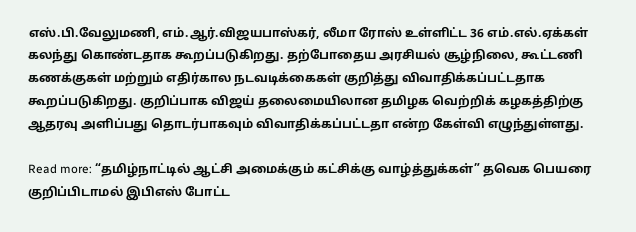எஸ்.பி.வேலுமணி, எம்.ஆர்.விஜயபாஸ்கர், லீமா ரோஸ் உள்ளிட்ட 36 எம்.எல்.ஏக்கள் கலந்து கொண்டதாக கூறப்படுகிறது. தற்போதைய அரசியல் சூழ்நிலை, கூட்டணி கணக்குகள் மற்றும் எதிர்கால நடவடிக்கைகள் குறித்து விவாதிக்கப்பட்டதாக கூறப்படுகிறது. குறிப்பாக விஜய் தலைமையிலான தமிழக வெற்றிக் கழகத்திற்கு ஆதரவு அளிப்பது தொடர்பாகவும் விவாதிக்கப்பட்டதா என்ற கேள்வி எழுந்துள்ளது.

Read more: “தமிழ்நாட்டில் ஆட்சி அமைக்கும் கட்சிக்கு வாழ்த்துக்கள்” தவெக பெயரை குறிப்பிடாமல் இபிஎஸ் போட்ட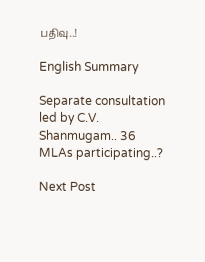பதிவு..!

English Summary

Separate consultation led by C.V. Shanmugam.. 36 MLAs participating..?

Next Post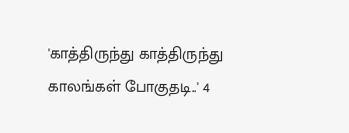'காத்திருந்து காத்திருந்து காலங்கள் போகுதடி..' 4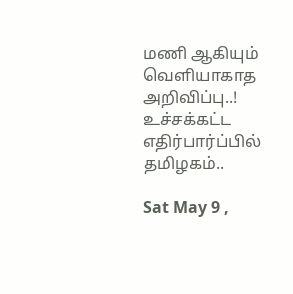மணி ஆகியும் வெளியாகாத அறிவிப்பு..! உச்சக்கட்ட எதிர்பார்ப்பில் தமிழகம்..

Sat May 9 ,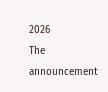2026
The announcement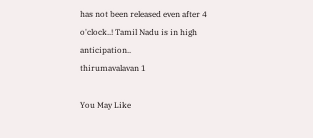has not been released even after 4 o'clock..! Tamil Nadu is in high anticipation..
thirumavalavan 1

You May Like